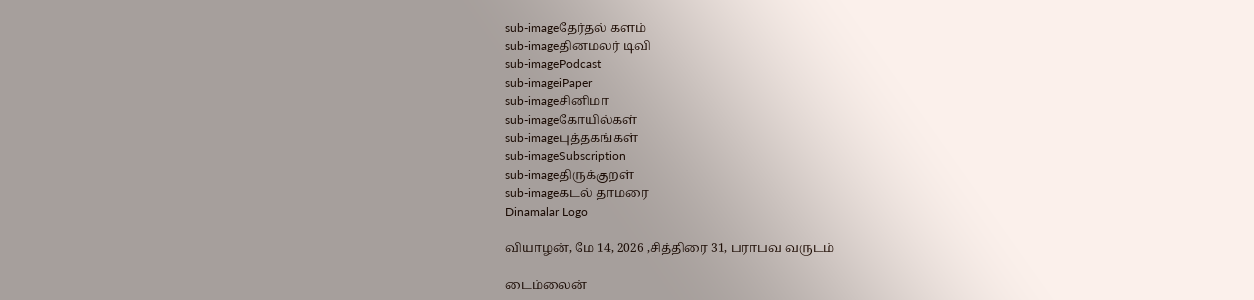sub-imageதேர்தல் களம்
sub-imageதினமலர் டிவி
sub-imagePodcast
sub-imageiPaper
sub-imageசினிமா
sub-imageகோயில்கள்
sub-imageபுத்தகங்கள்
sub-imageSubscription
sub-imageதிருக்குறள்
sub-imageகடல் தாமரை
Dinamalar Logo

வியாழன், மே 14, 2026 ,சித்திரை 31, பராபவ வருடம்

டைம்லைன்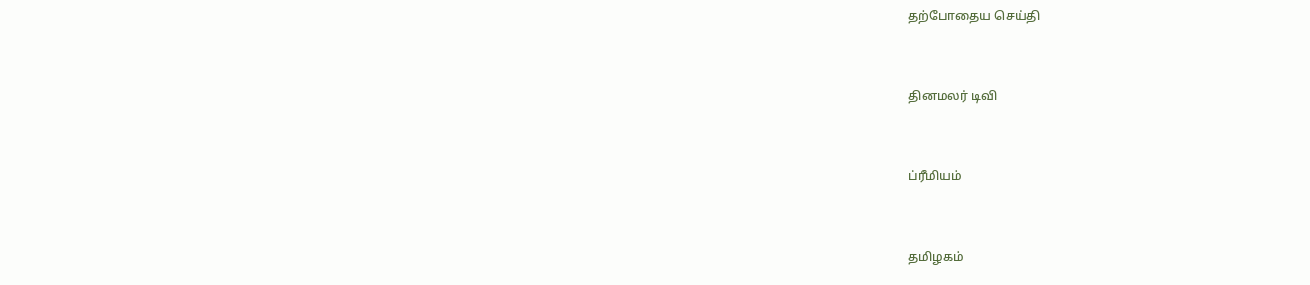தற்போதைய செய்தி


தினமலர் டிவி


ப்ரீமியம்


தமிழகம்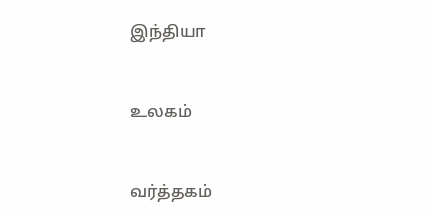இந்தியா


உலகம்


வர்த்தகம்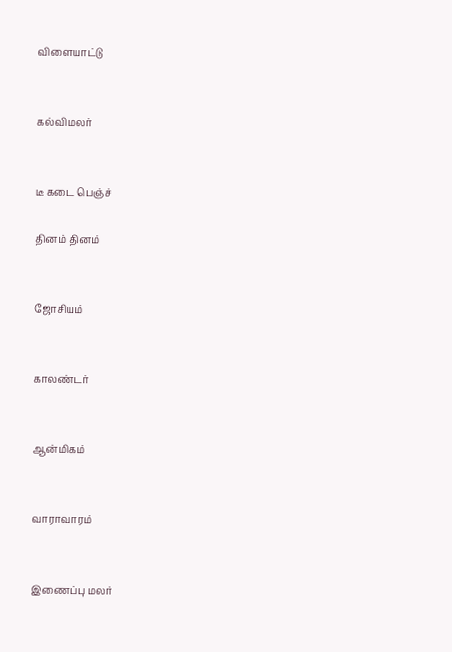விளையாட்டு


கல்விமலர்


டீ கடை பெஞ்ச்

தினம் தினம்


ஜோசியம்


காலண்டர்


ஆன்மிகம்


வாராவாரம்


இணைப்பு மலர்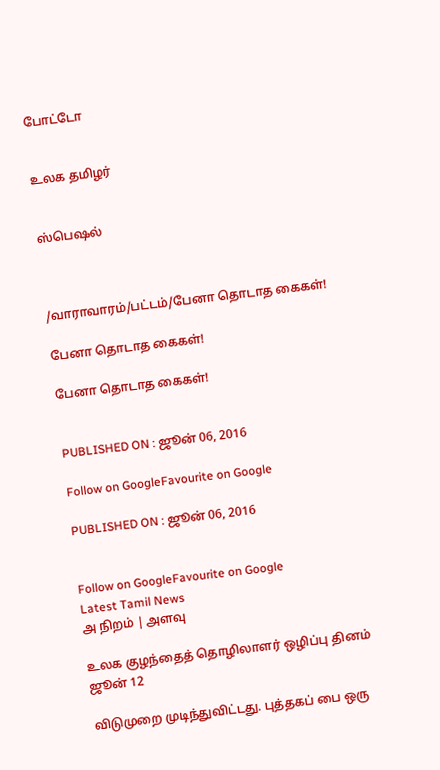போட்டோ


உலக தமிழர்


ஸ்பெஷல்



/வாராவாரம்/பட்டம்/பேனா தொடாத கைகள்!

பேனா தொடாத கைகள்!

பேனா தொடாத கைகள்!


PUBLISHED ON : ஜூன் 06, 2016

Follow on GoogleFavourite on Google

PUBLISHED ON : ஜூன் 06, 2016


Follow on GoogleFavourite on Google
Latest Tamil News
அ நிறம் | அளவு

உலக குழந்தைத் தொழிலாளர் ஒழிப்பு தினம் ஜூன் 12

விடுமுறை முடிந்துவிட்டது. புத்தகப் பை ஒரு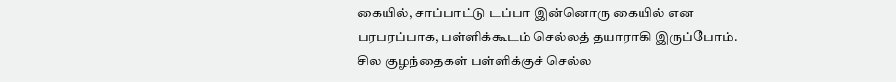கையில், சாப்பாட்டு டப்பா இன்னொரு கையில் என பரபரப்பாக, பள்ளிக்கூடம் செல்லத் தயாராகி இருப்போம். சில குழந்தைகள் பள்ளிக்குச் செல்ல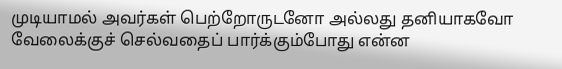முடியாமல் அவர்கள் பெற்றோருடனோ அல்லது தனியாகவோ வேலைக்குச் செல்வதைப் பார்க்கும்போது என்ன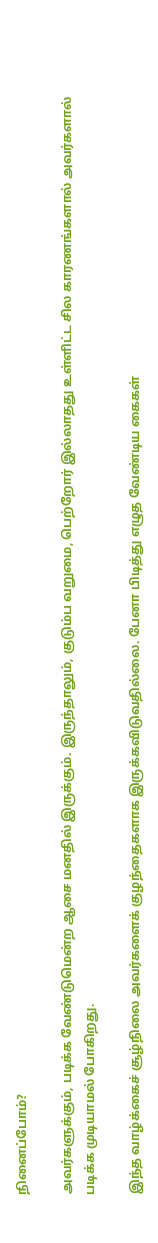நினைப்போம்?

அவர்களுக்கும், படிக்க வேண்டுமென்ற ஆசை மனதில் இருக்கும். இருந்தாலும், குடும்ப வறுமை, பெற்றோர் இல்லாதது உள்ளிட்ட சில காரணங்களால் அவர்களால் படிக்க முடியாமல் போகிறது.

இந்த வாழ்க்கைச் சூழ்நிலை அவர்களைக் குழந்தைகளாக இருக்கவிடுவதில்லை. பேனா பிடித்து எழுத வேண்டிய கைகள்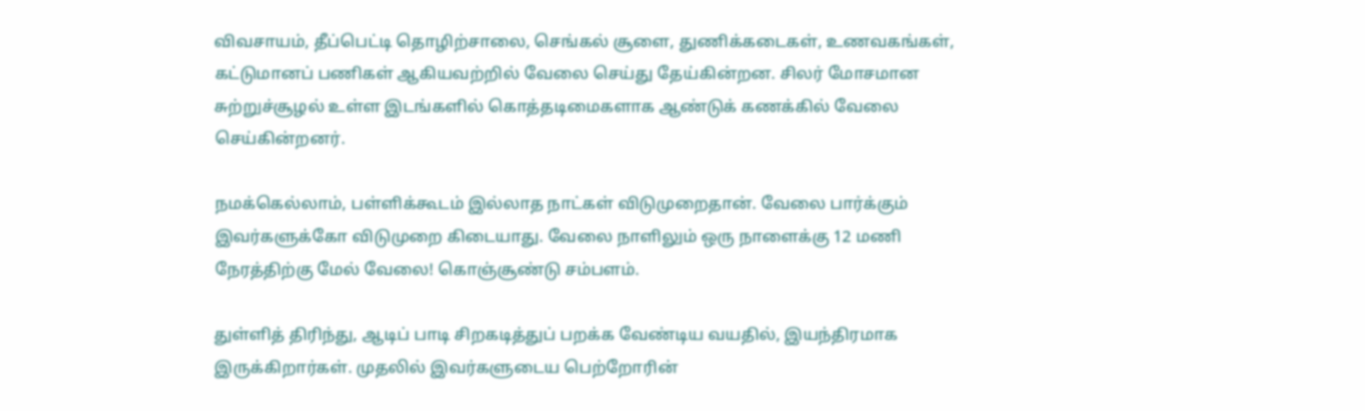விவசாயம், தீப்பெட்டி தொழிற்சாலை, செங்கல் சூளை, துணிக்கடைகள், உணவகங்கள், கட்டுமானப் பணிகள் ஆகியவற்றில் வேலை செய்து தேய்கின்றன. சிலர் மோசமான சுற்றுச்சூழல் உள்ள இடங்களில் கொத்தடிமைகளாக ஆண்டுக் கணக்கில் வேலை செய்கின்றனர்.

நமக்கெல்லாம், பள்ளிக்கூடம் இல்லாத நாட்கள் விடுமுறைதான். வேலை பார்க்கும் இவர்களுக்கோ விடுமுறை கிடையாது. வேலை நாளிலும் ஒரு நாளைக்கு 12 மணி நேரத்திற்கு மேல் வேலை! கொஞ்சூண்டு சம்பளம்.

துள்ளித் திரிந்து, ஆடிப் பாடி சிறகடித்துப் பறக்க வேண்டிய வயதில், இயந்திரமாக இருக்கிறார்கள். முதலில் இவர்களுடைய பெற்றோரின்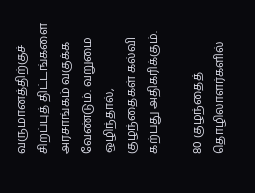வருமானத்திற்குச் சிறப்புத் திட்டங்களை அரசாங்கம் வகுக்க வேண்டும். வறுமை ஒழிந்தால், குழந்தைகள் கல்வி கற்பது அதிகரிக்கும்.

80 குழந்தைத் தொழிலாளர்களில்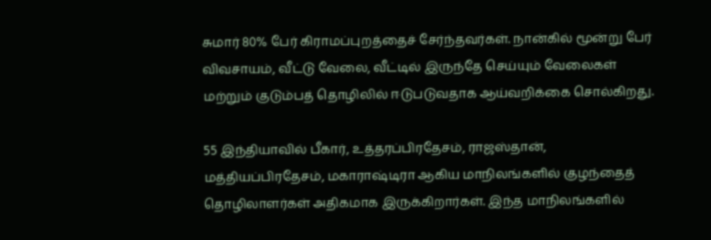சுமார் 80% பேர் கிராமப்புறத்தைச் சேர்ந்தவர்கள். நான்கில் மூன்று பேர் விவசாயம், வீட்டு வேலை, வீட்டில் இருந்தே செய்யும் வேலைகள் மற்றும் குடும்பத் தொழிலில் ஈடுபடுவதாக ஆய்வறிக்கை சொல்கிறது.

55 இந்தியாவில் பீகார், உத்தரப்பிரதேசம், ராஜஸ்தான், மத்தியப்பிரதேசம், மகாராஷ்டிரா ஆகிய மாநிலங்களில் குழந்தைத் தொழிலாளர்கள் அதிகமாக இருக்கிறார்கள். இந்த மாநிலங்களில்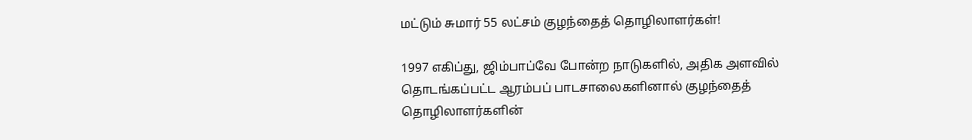மட்டும் சுமார் 55 லட்சம் குழந்தைத் தொழிலாளர்கள்!

1997 எகிப்து, ஜிம்பாப்வே போன்ற நாடுகளில், அதிக அளவில் தொடங்கப்பட்ட ஆரம்பப் பாடசாலைகளினால் குழந்தைத் தொழிலாளர்களின்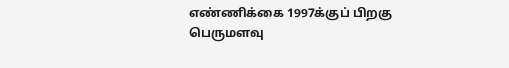எண்ணிக்கை 1997க்குப் பிறகு பெருமளவு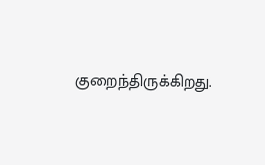குறைந்திருக்கிறது.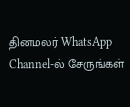தினமலர் WhatsApp Channel-ல் சேருங்கள்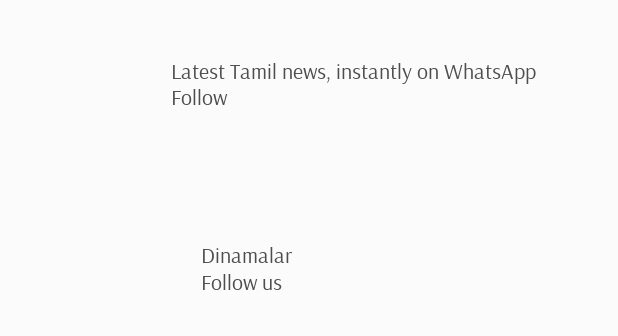Latest Tamil news, instantly on WhatsApp
Follow





      Dinamalar
      Follow us